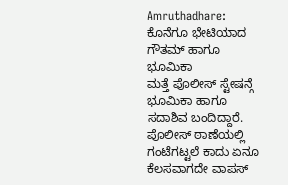Amruthadhare: ಕೊನೆಗೂ ಭೇಟಿಯಾದ ಗೌತಮ್ ಹಾಗೂ ಭೂಮಿಕಾ
ಮತ್ತೆ ಪೊಲೀಸ್ ಸ್ಟೇಷನ್ಗೆ ಭೂಮಿಕಾ ಹಾಗೂ ಸದಾಶಿವ ಬಂದಿದ್ದಾರೆ. ಪೊಲೀಸ್ ಠಾಣೆಯಲ್ಲಿ ಗಂಟೆಗಟ್ಟಲೆ ಕಾದು ಏನೂ ಕೆಲಸವಾಗದೇ ವಾಪಸ್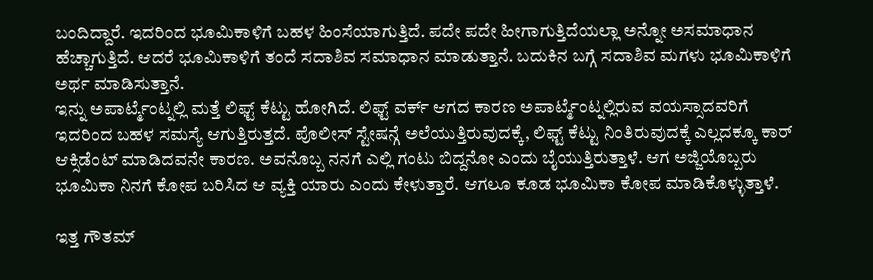ಬಂದಿದ್ದಾರೆ. ಇದರಿಂದ ಭೂಮಿಕಾಳಿಗೆ ಬಹಳ ಹಿಂಸೆಯಾಗುತ್ತಿದೆ. ಪದೇ ಪದೇ ಹೀಗಾಗುತ್ತಿದೆಯಲ್ಲಾ ಅನ್ನೋ ಅಸಮಾಧಾನ ಹೆಚ್ಚಾಗುತ್ತಿದೆ. ಆದರೆ ಭೂಮಿಕಾಳಿಗೆ ತಂದೆ ಸದಾಶಿವ ಸಮಾಧಾನ ಮಾಡುತ್ತಾನೆ. ಬದುಕಿನ ಬಗ್ಗೆ ಸದಾಶಿವ ಮಗಳು ಭೂಮಿಕಾಳಿಗೆ ಅರ್ಥ ಮಾಡಿಸುತ್ತಾನೆ.
ಇನ್ನು ಅಪಾರ್ಟ್ಮೆಂಟ್ನಲ್ಲಿ ಮತ್ತೆ ಲಿಫ್ಟ್ ಕೆಟ್ಟು ಹೋಗಿದೆ. ಲಿಫ್ಟ್ ವರ್ಕ್ ಆಗದ ಕಾರಣ ಅಪಾರ್ಟ್ಮೆಂಟ್ನಲ್ಲಿರುವ ವಯಸ್ಸಾದವರಿಗೆ ಇದರಿಂದ ಬಹಳ ಸಮಸ್ಯೆ ಆಗುತ್ತಿರುತ್ತದೆ. ಪೊಲೀಸ್ ಸ್ಟೇಷನ್ಗೆ ಅಲೆಯುತ್ತಿರುವುದಕ್ಕೆ, ಲಿಫ್ಟ್ ಕೆಟ್ಟು ನಿಂತಿರುವುದಕ್ಕೆ ಎಲ್ಲದಕ್ಕೂ ಕಾರ್ ಆಕ್ಸಿಡೆಂಟ್ ಮಾಡಿದವನೇ ಕಾರಣ. ಅವನೊಬ್ಬ ನನಗೆ ಎಲ್ಲಿ ಗಂಟು ಬಿದ್ದನೋ ಎಂದು ಬೈಯುತ್ತಿರುತ್ತಾಳೆ. ಆಗ ಅಜ್ಜಿಯೊಬ್ಬರು ಭೂಮಿಕಾ ನಿನಗೆ ಕೋಪ ಬರಿಸಿದ ಆ ವ್ಯಕ್ತಿ ಯಾರು ಎಂದು ಕೇಳುತ್ತಾರೆ. ಆಗಲೂ ಕೂಡ ಭೂಮಿಕಾ ಕೋಪ ಮಾಡಿಕೊಳ್ಳುತ್ತಾಳೆ.

ಇತ್ತ ಗೌತಮ್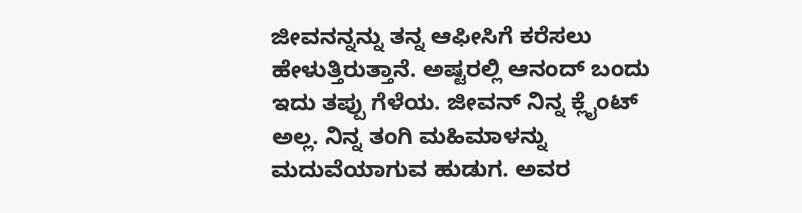ಜೀವನನ್ನನ್ನು ತನ್ನ ಆಫೀಸಿಗೆ ಕರೆಸಲು ಹೇಳುತ್ತಿರುತ್ತಾನೆ. ಅಷ್ಟರಲ್ಲಿ ಆನಂದ್ ಬಂದು ಇದು ತಪ್ಪು ಗೆಳೆಯ. ಜೀವನ್ ನಿನ್ನ ಕ್ಲೈಂಟ್ ಅಲ್ಲ. ನಿನ್ನ ತಂಗಿ ಮಹಿಮಾಳನ್ನು ಮದುವೆಯಾಗುವ ಹುಡುಗ. ಅವರ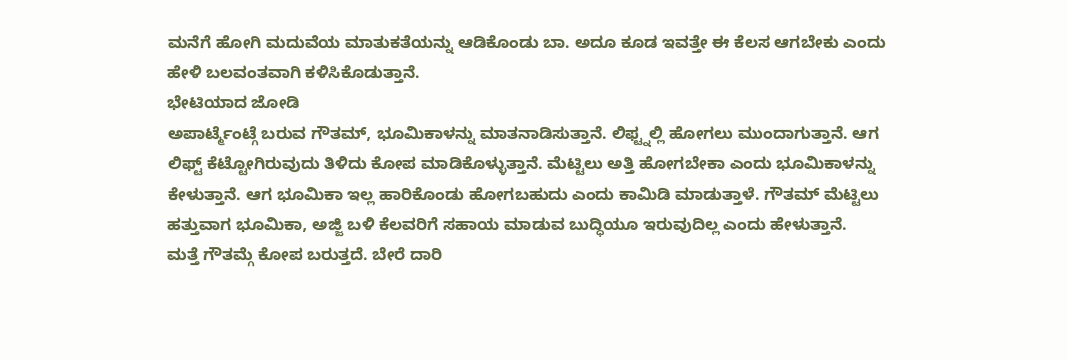ಮನೆಗೆ ಹೋಗಿ ಮದುವೆಯ ಮಾತುಕತೆಯನ್ನು ಆಡಿಕೊಂಡು ಬಾ. ಅದೂ ಕೂಡ ಇವತ್ತೇ ಈ ಕೆಲಸ ಆಗಬೇಕು ಎಂದು ಹೇಳಿ ಬಲವಂತವಾಗಿ ಕಳಿಸಿಕೊಡುತ್ತಾನೆ.
ಭೇಟಿಯಾದ ಜೋಡಿ
ಅಪಾರ್ಟ್ಮೆಂಟ್ಗೆ ಬರುವ ಗೌತಮ್, ಭೂಮಿಕಾಳನ್ನು ಮಾತನಾಡಿಸುತ್ತಾನೆ. ಲಿಫ್ಟ್ನಲ್ಲಿ ಹೋಗಲು ಮುಂದಾಗುತ್ತಾನೆ. ಆಗ ಲಿಫ್ಟ್ ಕೆಟ್ಟೋಗಿರುವುದು ತಿಳಿದು ಕೋಪ ಮಾಡಿಕೊಳ್ಳುತ್ತಾನೆ. ಮೆಟ್ಟಿಲು ಅತ್ತಿ ಹೋಗಬೇಕಾ ಎಂದು ಭೂಮಿಕಾಳನ್ನು ಕೇಳುತ್ತಾನೆ. ಆಗ ಭೂಮಿಕಾ ಇಲ್ಲ ಹಾರಿಕೊಂಡು ಹೋಗಬಹುದು ಎಂದು ಕಾಮಿಡಿ ಮಾಡುತ್ತಾಳೆ. ಗೌತಮ್ ಮೆಟ್ಟಿಲು ಹತ್ತುವಾಗ ಭೂಮಿಕಾ, ಅಜ್ಜಿ ಬಳಿ ಕೆಲವರಿಗೆ ಸಹಾಯ ಮಾಡುವ ಬುದ್ಧಿಯೂ ಇರುವುದಿಲ್ಲ ಎಂದು ಹೇಳುತ್ತಾನೆ.
ಮತ್ತೆ ಗೌತಮ್ಗೆ ಕೋಪ ಬರುತ್ತದೆ. ಬೇರೆ ದಾರಿ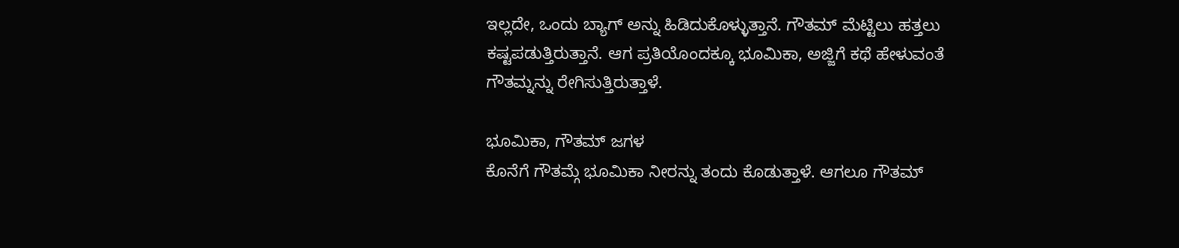ಇಲ್ಲದೇ, ಒಂದು ಬ್ಯಾಗ್ ಅನ್ನು ಹಿಡಿದುಕೊಳ್ಳುತ್ತಾನೆ. ಗೌತಮ್ ಮೆಟ್ಟಿಲು ಹತ್ತಲು ಕಷ್ಟಪಡುತ್ತಿರುತ್ತಾನೆ. ಆಗ ಪ್ರತಿಯೊಂದಕ್ಕೂ ಭೂಮಿಕಾ, ಅಜ್ಜಿಗೆ ಕಥೆ ಹೇಳುವಂತೆ ಗೌತಮ್ನನ್ನು ರೇಗಿಸುತ್ತಿರುತ್ತಾಳೆ.

ಭೂಮಿಕಾ, ಗೌತಮ್ ಜಗಳ
ಕೊನೆಗೆ ಗೌತಮ್ಗೆ ಭೂಮಿಕಾ ನೀರನ್ನು ತಂದು ಕೊಡುತ್ತಾಳೆ. ಆಗಲೂ ಗೌತಮ್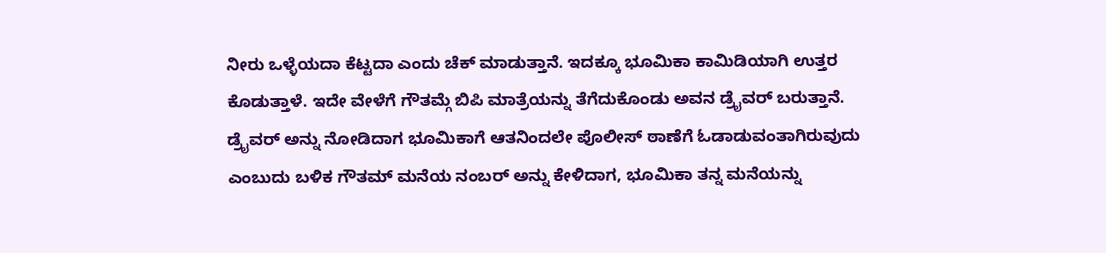ನೀರು ಒಳ್ಳೆಯದಾ ಕೆಟ್ಟದಾ ಎಂದು ಚೆಕ್ ಮಾಡುತ್ತಾನೆ. ಇದಕ್ಕೂ ಭೂಮಿಕಾ ಕಾಮಿಡಿಯಾಗಿ ಉತ್ತರ ಕೊಡುತ್ತಾಳೆ. ಇದೇ ವೇಳೆಗೆ ಗೌತಮ್ಗೆ ಬಿಪಿ ಮಾತ್ರೆಯನ್ನು ತೆಗೆದುಕೊಂಡು ಅವನ ಡ್ರೈವರ್ ಬರುತ್ತಾನೆ. ಡ್ರೈವರ್ ಅನ್ನು ನೋಡಿದಾಗ ಭೂಮಿಕಾಗೆ ಆತನಿಂದಲೇ ಪೊಲೀಸ್ ಠಾಣೆಗೆ ಓಡಾಡುವಂತಾಗಿರುವುದು ಎಂಬುದು ಬಳಿಕ ಗೌತಮ್ ಮನೆಯ ನಂಬರ್ ಅನ್ನು ಕೇಳಿದಾಗ, ಭೂಮಿಕಾ ತನ್ನ ಮನೆಯನ್ನು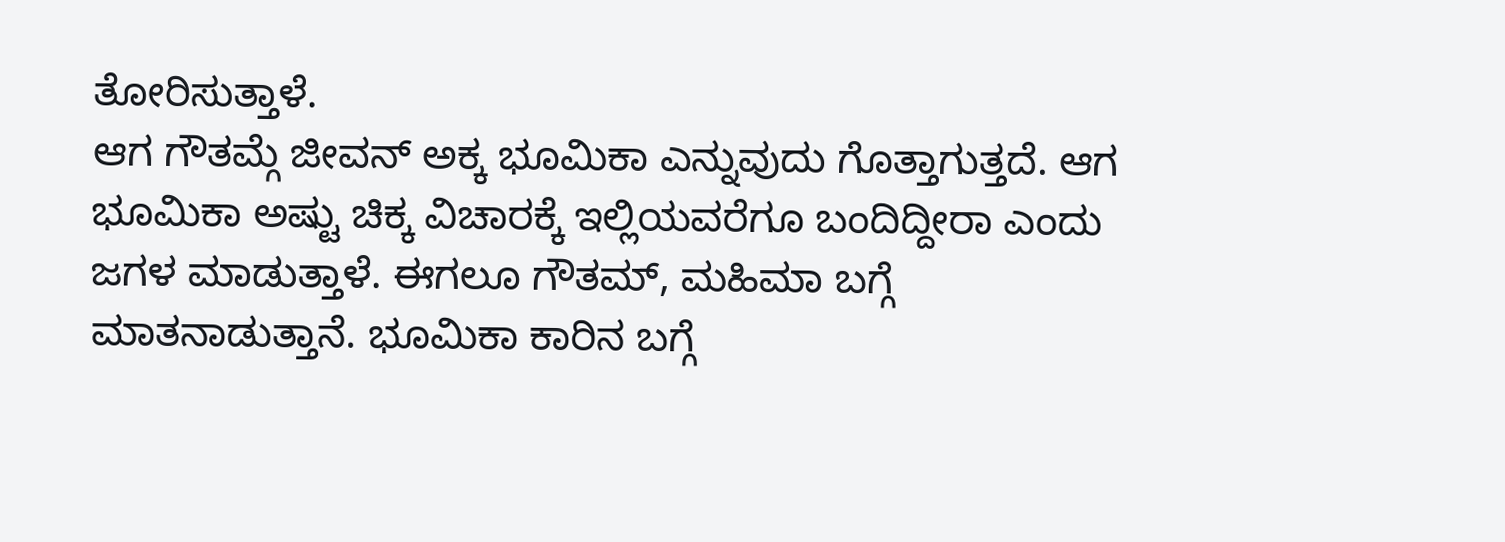ತೋರಿಸುತ್ತಾಳೆ.
ಆಗ ಗೌತಮ್ಗೆ ಜೀವನ್ ಅಕ್ಕ ಭೂಮಿಕಾ ಎನ್ನುವುದು ಗೊತ್ತಾಗುತ್ತದೆ. ಆಗ ಭೂಮಿಕಾ ಅಷ್ಟು ಚಿಕ್ಕ ವಿಚಾರಕ್ಕೆ ಇಲ್ಲಿಯವರೆಗೂ ಬಂದಿದ್ದೀರಾ ಎಂದು ಜಗಳ ಮಾಡುತ್ತಾಳೆ. ಈಗಲೂ ಗೌತಮ್, ಮಹಿಮಾ ಬಗ್ಗೆ ಮಾತನಾಡುತ್ತಾನೆ. ಭೂಮಿಕಾ ಕಾರಿನ ಬಗ್ಗೆ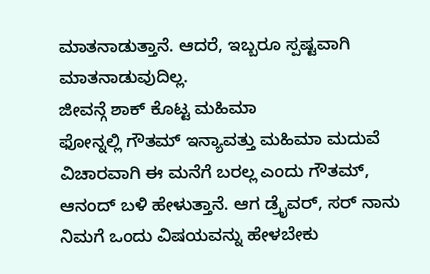ಮಾತನಾಡುತ್ತಾನೆ. ಆದರೆ, ಇಬ್ಬರೂ ಸ್ಪಷ್ಟವಾಗಿ ಮಾತನಾಡುವುದಿಲ್ಲ.
ಜೀವನ್ಗೆ ಶಾಕ್ ಕೊಟ್ಟ ಮಹಿಮಾ
ಫೋನ್ನಲ್ಲಿ ಗೌತಮ್ ಇನ್ಯಾವತ್ತು ಮಹಿಮಾ ಮದುವೆ ವಿಚಾರವಾಗಿ ಈ ಮನೆಗೆ ಬರಲ್ಲ ಎಂದು ಗೌತಮ್, ಆನಂದ್ ಬಳಿ ಹೇಳುತ್ತಾನೆ. ಆಗ ಡ್ರೈವರ್, ಸರ್ ನಾನು ನಿಮಗೆ ಒಂದು ವಿಷಯವನ್ನು ಹೇಳಬೇಕು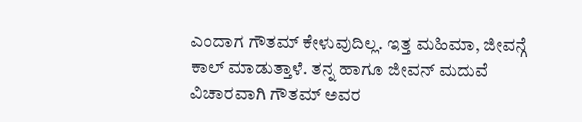ಎಂದಾಗ ಗೌತಮ್ ಕೇಳುವುದಿಲ್ಲ. ಇತ್ತ ಮಹಿಮಾ, ಜೀವನ್ಗೆ ಕಾಲ್ ಮಾಡುತ್ತಾಳೆ. ತನ್ನ ಹಾಗೂ ಜೀವನ್ ಮದುವೆ ವಿಚಾರವಾಗಿ ಗೌತಮ್ ಅವರ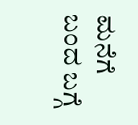ಮನೆಗೆ ಬಂದ ಬಗ್ಗೆ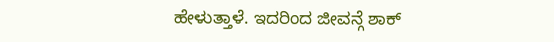ಹೇಳುತ್ತಾಳೆ. ಇದರಿಂದ ಜೀವನ್ಗೆ ಶಾಕ್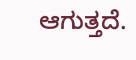ಆಗುತ್ತದೆ.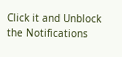Click it and Unblock the Notifications